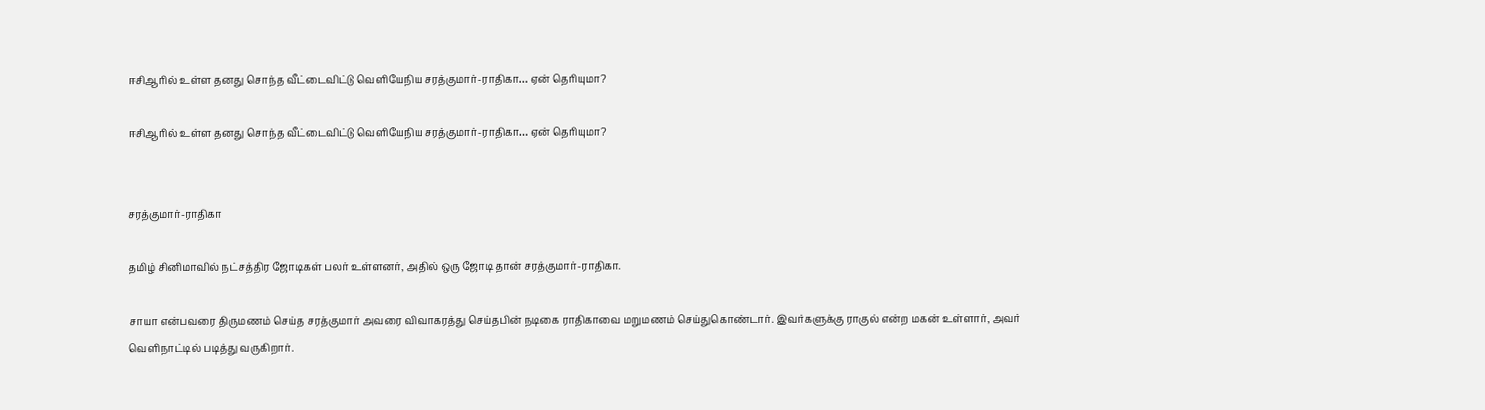ஈசிஆரில் உள்ள தனது சொந்த வீட்டைவிட்டு வெளியேநிய சரத்குமார்-ராதிகா… ஏன் தெரியுமா?

ஈசிஆரில் உள்ள தனது சொந்த வீட்டைவிட்டு வெளியேநிய சரத்குமார்-ராதிகா… ஏன் தெரியுமா?


சரத்குமார்-ராதிகா

தமிழ் சினிமாவில் நட்சத்திர ஜோடிகள் பலர் உள்ளனர், அதில் ஒரு ஜோடி தான் சரத்குமார்-ராதிகா.

சாயா என்பவரை திருமணம் செய்த சரத்குமார் அவரை விவாகரத்து செய்தபின் நடிகை ராதிகாவை மறுமணம் செய்துகொண்டார். இவர்களுக்கு ராகுல் என்ற மகன் உள்ளார், அவர் வெளிநாட்டில் படித்து வருகிறார்.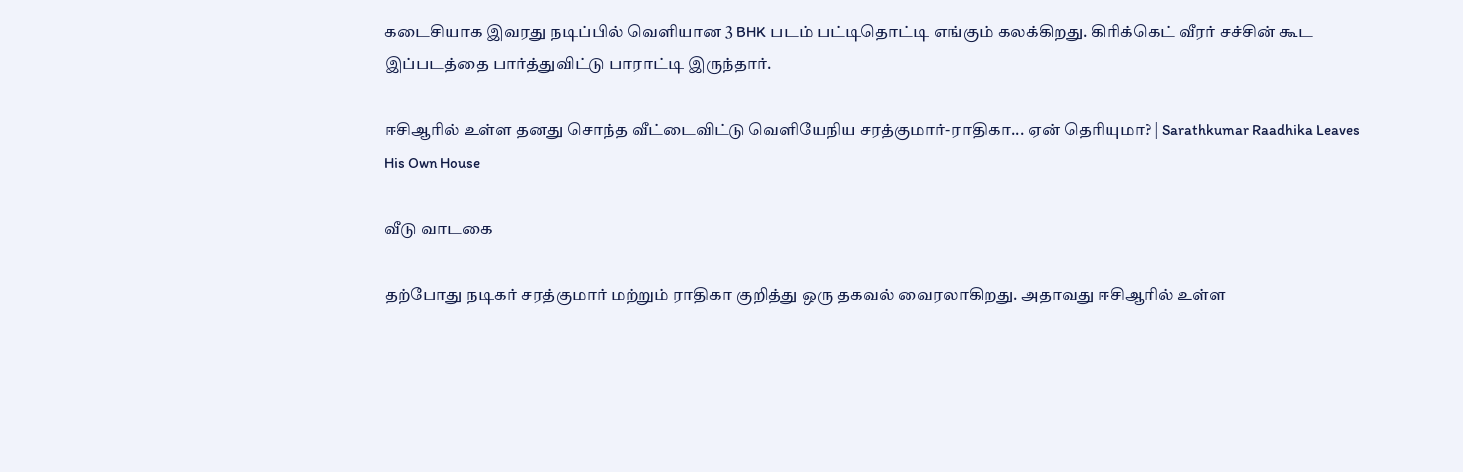கடைசியாக இவரது நடிப்பில் வெளியான 3 BHK படம் பட்டிதொட்டி எங்கும் கலக்கிறது. கிரிக்கெட் வீரர் சச்சின் கூட இப்படத்தை பார்த்துவிட்டு பாராட்டி இருந்தார்.

ஈசிஆரில் உள்ள தனது சொந்த வீட்டைவிட்டு வெளியேநிய சரத்குமார்-ராதிகா... ஏன் தெரியுமா? | Sarathkumar Raadhika Leaves His Own House

வீடு வாடகை

தற்போது நடிகர் சரத்குமார் மற்றும் ராதிகா குறித்து ஒரு தகவல் வைரலாகிறது. அதாவது ஈசிஆரில் உள்ள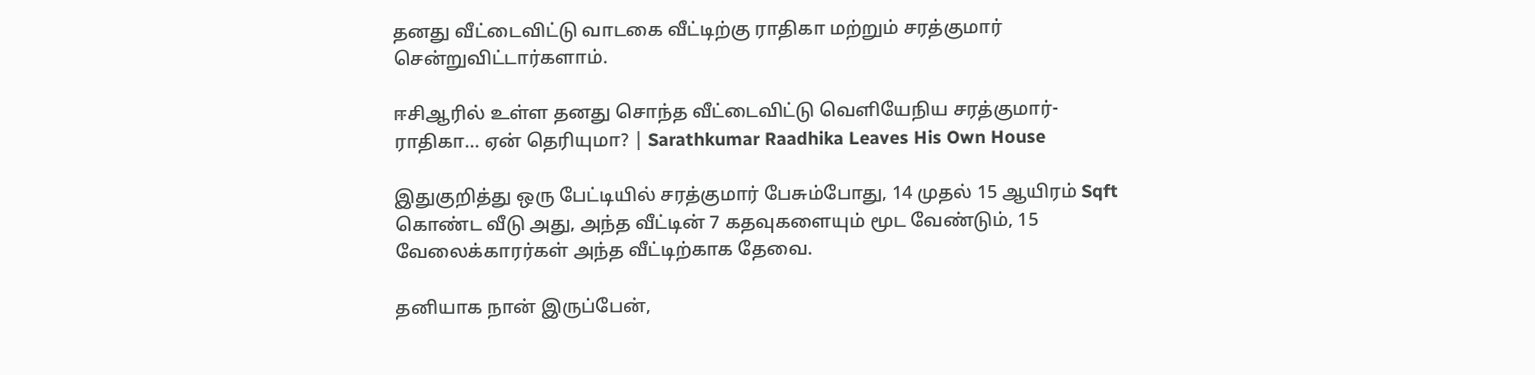தனது வீட்டைவிட்டு வாடகை வீட்டிற்கு ராதிகா மற்றும் சரத்குமார் சென்றுவிட்டார்களாம்.

ஈசிஆரில் உள்ள தனது சொந்த வீட்டைவிட்டு வெளியேநிய சரத்குமார்-ராதிகா... ஏன் தெரியுமா? | Sarathkumar Raadhika Leaves His Own House

இதுகுறித்து ஒரு பேட்டியில் சரத்குமார் பேசும்போது, 14 முதல் 15 ஆயிரம் Sqft கொண்ட வீடு அது, அந்த வீட்டின் 7 கதவுகளையும் மூட வேண்டும், 15 வேலைக்காரர்கள் அந்த வீட்டிற்காக தேவை.

தனியாக நான் இருப்பேன்,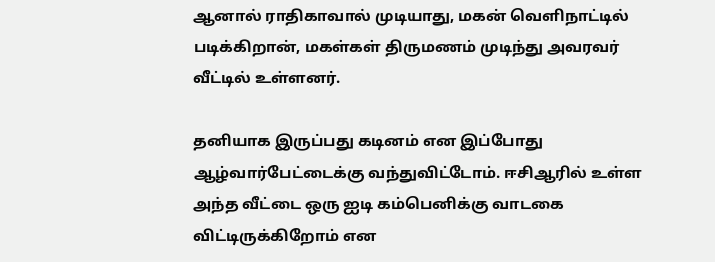ஆனால் ராதிகாவால் முடியாது, மகன் வெளிநாட்டில் படிக்கிறான், மகள்கள் திருமணம் முடிந்து அவரவர் வீட்டில் உள்ளனர்.

தனியாக இருப்பது கடினம் என இப்போது ஆழ்வார்பேட்டைக்கு வந்துவிட்டோம். ஈசிஆரில் உள்ள அந்த வீட்டை ஒரு ஐடி கம்பெனிக்கு வாடகை விட்டிருக்கிறோம் என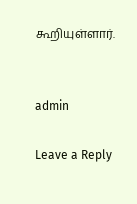கூறியுள்ளார்.


admin

Leave a Reply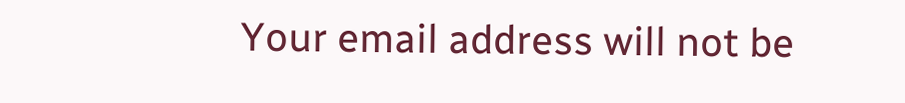Your email address will not be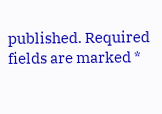published. Required fields are marked *